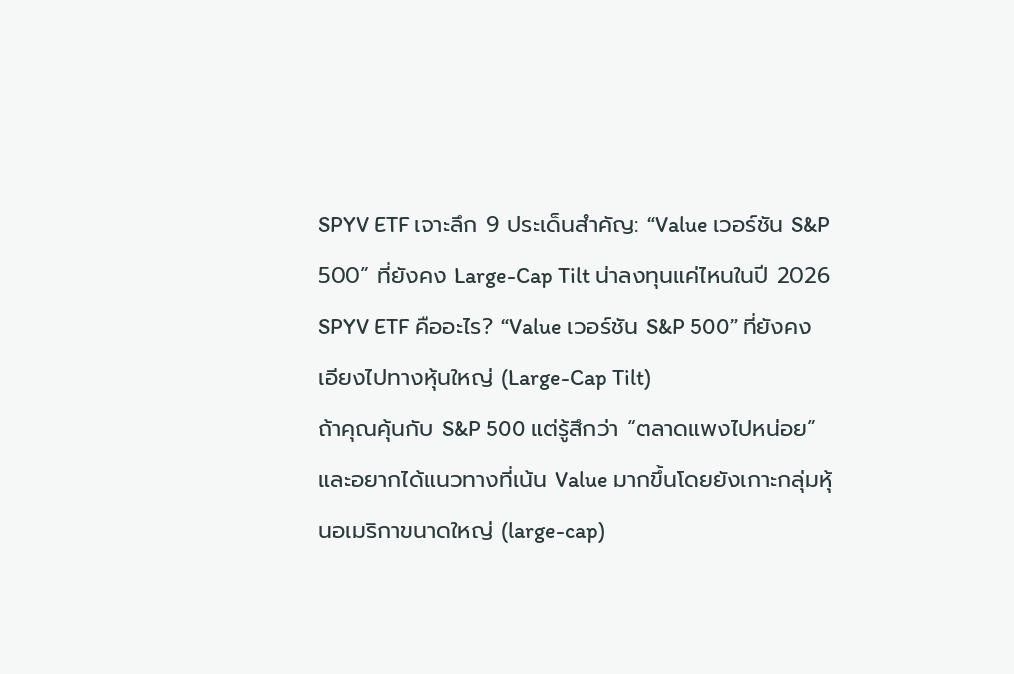SPYV ETF เจาะลึก 9 ประเด็นสำคัญ: “Value เวอร์ชัน S&P 500” ที่ยังคง Large-Cap Tilt น่าลงทุนแค่ไหนในปี 2026
SPYV ETF คืออะไร? “Value เวอร์ชัน S&P 500” ที่ยังคงเอียงไปทางหุ้นใหญ่ (Large-Cap Tilt)
ถ้าคุณคุ้นกับ S&P 500 แต่รู้สึกว่า “ตลาดแพงไปหน่อย” และอยากได้แนวทางที่เน้น Value มากขึ้นโดยยังเกาะกลุ่มหุ้นอเมริกาขนาดใหญ่ (large-cap)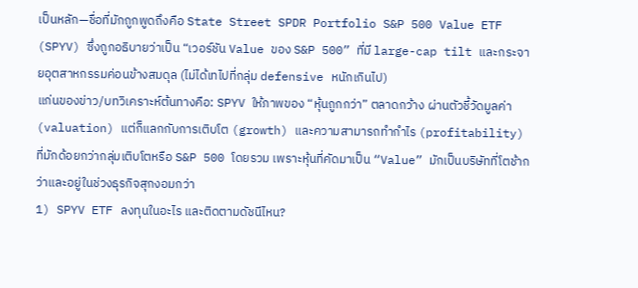เป็นหลัก—ชื่อที่มักถูกพูดถึงคือ State Street SPDR Portfolio S&P 500 Value ETF (SPYV) ซึ่งถูกอธิบายว่าเป็น “เวอร์ชัน Value ของ S&P 500” ที่มี large-cap tilt และกระจายอุตสาหกรรมค่อนข้างสมดุล (ไม่ได้เทไปที่กลุ่ม defensive หนักเกินไป)
แก่นของข่าว/บทวิเคราะห์ต้นทางคือ: SPYV ให้ภาพของ “หุ้นถูกกว่า” ตลาดกว้าง ผ่านตัวชี้วัดมูลค่า (valuation) แต่ก็แลกกับการเติบโต (growth) และความสามารถทำกำไร (profitability) ที่มักด้อยกว่ากลุ่มเติบโตหรือ S&P 500 โดยรวม เพราะหุ้นที่คัดมาเป็น “Value” มักเป็นบริษัทที่โตช้ากว่าและอยู่ในช่วงธุรกิจสุกงอมกว่า
1) SPYV ETF ลงทุนในอะไร และติดตามดัชนีไหน?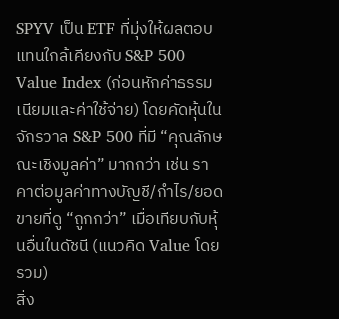SPYV เป็น ETF ที่มุ่งให้ผลตอบแทนใกล้เคียงกับ S&P 500 Value Index (ก่อนหักค่าธรรมเนียมและค่าใช้จ่าย) โดยคัดหุ้นในจักรวาล S&P 500 ที่มี “คุณลักษณะเชิงมูลค่า” มากกว่า เช่น ราคาต่อมูลค่าทางบัญชี/กำไร/ยอดขายที่ดู “ถูกกว่า” เมื่อเทียบกับหุ้นอื่นในดัชนี (แนวคิด Value โดยรวม)
สิ่ง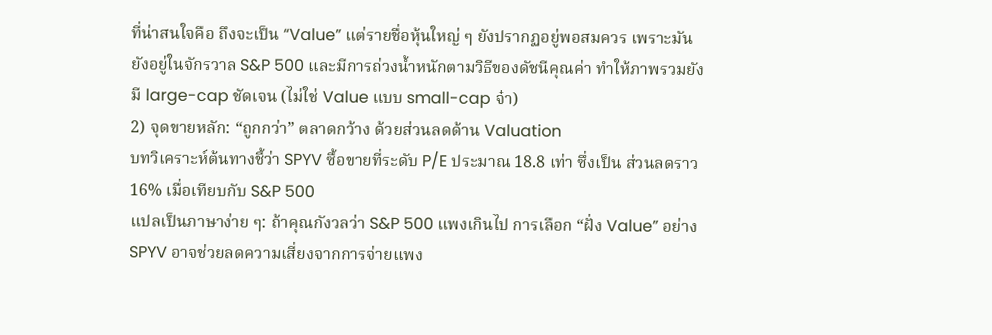ที่น่าสนใจคือ ถึงจะเป็น “Value” แต่รายชื่อหุ้นใหญ่ ๆ ยังปรากฏอยู่พอสมควร เพราะมันยังอยู่ในจักรวาล S&P 500 และมีการถ่วงน้ำหนักตามวิธีของดัชนีคุณค่า ทำให้ภาพรวมยังมี large-cap ชัดเจน (ไม่ใช่ Value แบบ small-cap จ๋า)
2) จุดขายหลัก: “ถูกกว่า” ตลาดกว้าง ด้วยส่วนลดด้าน Valuation
บทวิเคราะห์ต้นทางชี้ว่า SPYV ซื้อขายที่ระดับ P/E ประมาณ 18.8 เท่า ซึ่งเป็น ส่วนลดราว 16% เมื่อเทียบกับ S&P 500
แปลเป็นภาษาง่าย ๆ: ถ้าคุณกังวลว่า S&P 500 แพงเกินไป การเลือก “ฝั่ง Value” อย่าง SPYV อาจช่วยลดความเสี่ยงจากการจ่ายแพง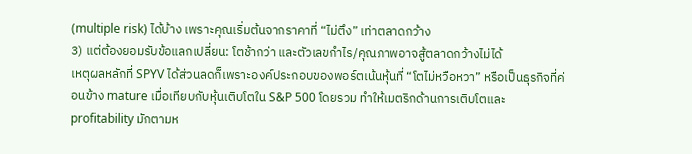(multiple risk) ได้บ้าง เพราะคุณเริ่มต้นจากราคาที่ “ไม่ตึง” เท่าตลาดกว้าง
3) แต่ต้องยอมรับข้อแลกเปลี่ยน: โตช้ากว่า และตัวเลขกำไร/คุณภาพอาจสู้ตลาดกว้างไม่ได้
เหตุผลหลักที่ SPYV ได้ส่วนลดก็เพราะองค์ประกอบของพอร์ตเน้นหุ้นที่ “โตไม่หวือหวา” หรือเป็นธุรกิจที่ค่อนข้าง mature เมื่อเทียบกับหุ้นเติบโตใน S&P 500 โดยรวม ทำให้เมตริกด้านการเติบโตและ profitability มักตามห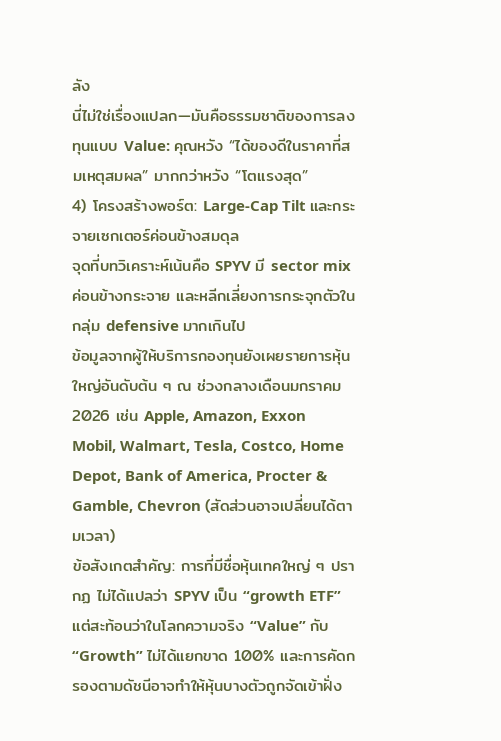ลัง
นี่ไม่ใช่เรื่องแปลก—มันคือธรรมชาติของการลงทุนแบบ Value: คุณหวัง “ได้ของดีในราคาที่สมเหตุสมผล” มากกว่าหวัง “โตแรงสุด”
4) โครงสร้างพอร์ต: Large-Cap Tilt และกระจายเซกเตอร์ค่อนข้างสมดุล
จุดที่บทวิเคราะห์เน้นคือ SPYV มี sector mix ค่อนข้างกระจาย และหลีกเลี่ยงการกระจุกตัวในกลุ่ม defensive มากเกินไป
ข้อมูลจากผู้ให้บริการกองทุนยังเผยรายการหุ้นใหญ่อันดับต้น ๆ ณ ช่วงกลางเดือนมกราคม 2026 เช่น Apple, Amazon, Exxon Mobil, Walmart, Tesla, Costco, Home Depot, Bank of America, Procter & Gamble, Chevron (สัดส่วนอาจเปลี่ยนได้ตามเวลา)
ข้อสังเกตสำคัญ: การที่มีชื่อหุ้นเทคใหญ่ ๆ ปรากฏ ไม่ได้แปลว่า SPYV เป็น “growth ETF” แต่สะท้อนว่าในโลกความจริง “Value” กับ “Growth” ไม่ได้แยกขาด 100% และการคัดกรองตามดัชนีอาจทำให้หุ้นบางตัวถูกจัดเข้าฝั่ง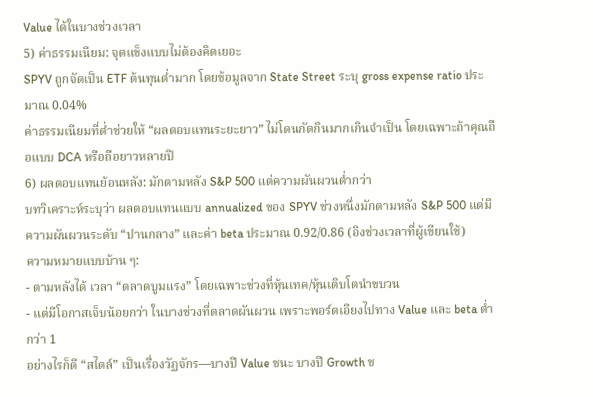Value ได้ในบางช่วงเวลา
5) ค่าธรรมเนียม: จุดแข็งแบบไม่ต้องคิดเยอะ
SPYV ถูกจัดเป็น ETF ต้นทุนต่ำมาก โดยข้อมูลจาก State Street ระบุ gross expense ratio ประมาณ 0.04%
ค่าธรรมเนียมที่ต่ำช่วยให้ “ผลตอบแทนระยะยาว” ไม่โดนกัดกินมากเกินจำเป็น โดยเฉพาะถ้าคุณถือแบบ DCA หรือถือยาวหลายปี
6) ผลตอบแทนย้อนหลัง: มักตามหลัง S&P 500 แต่ความผันผวนต่ำกว่า
บทวิเคราะห์ระบุว่า ผลตอบแทนแบบ annualized ของ SPYV ช่วงหนึ่งมักตามหลัง S&P 500 แต่มีความผันผวนระดับ “ปานกลาง” และค่า beta ประมาณ 0.92/0.86 (อิงช่วงเวลาที่ผู้เขียนใช้)
ความหมายแบบบ้าน ๆ:
- ตามหลังได้ เวลา “ตลาดบูมแรง” โดยเฉพาะช่วงที่หุ้นเทค/หุ้นเติบโตนำขบวน
- แต่มีโอกาสเจ็บน้อยกว่า ในบางช่วงที่ตลาดผันผวน เพราะพอร์ตเอียงไปทาง Value และ beta ต่ำกว่า 1
อย่างไรก็ดี “สไตล์” เป็นเรื่องวัฏจักร—บางปี Value ชนะ บางปี Growth ช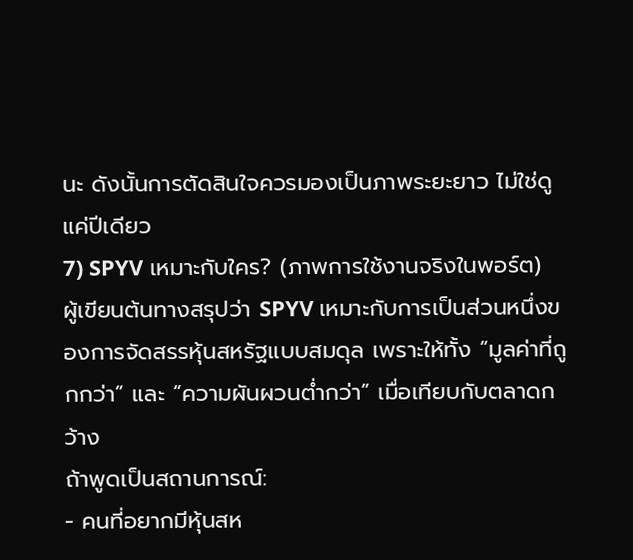นะ ดังนั้นการตัดสินใจควรมองเป็นภาพระยะยาว ไม่ใช่ดูแค่ปีเดียว
7) SPYV เหมาะกับใคร? (ภาพการใช้งานจริงในพอร์ต)
ผู้เขียนต้นทางสรุปว่า SPYV เหมาะกับการเป็นส่วนหนึ่งของการจัดสรรหุ้นสหรัฐแบบสมดุล เพราะให้ทั้ง “มูลค่าที่ถูกกว่า” และ “ความผันผวนต่ำกว่า” เมื่อเทียบกับตลาดกว้าง
ถ้าพูดเป็นสถานการณ์:
- คนที่อยากมีหุ้นสห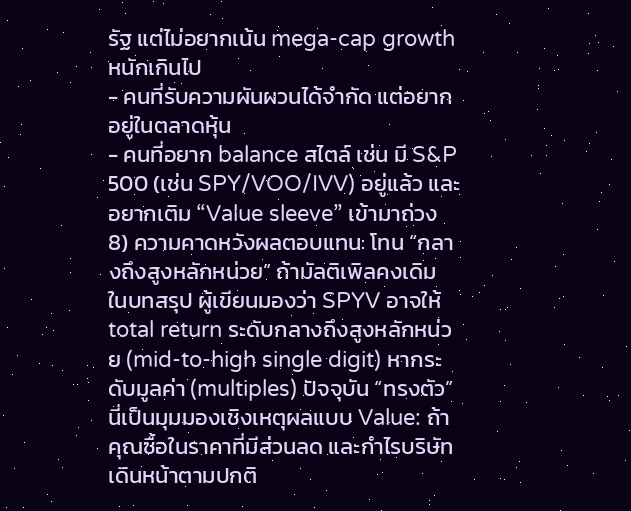รัฐ แต่ไม่อยากเน้น mega-cap growth หนักเกินไป
- คนที่รับความผันผวนได้จำกัด แต่อยากอยู่ในตลาดหุ้น
- คนที่อยาก balance สไตล์ เช่น มี S&P 500 (เช่น SPY/VOO/IVV) อยู่แล้ว และอยากเติม “Value sleeve” เข้ามาถ่วง
8) ความคาดหวังผลตอบแทน: โทน “กลางถึงสูงหลักหน่วย” ถ้ามัลติเพิลคงเดิม
ในบทสรุป ผู้เขียนมองว่า SPYV อาจให้ total return ระดับกลางถึงสูงหลักหน่วย (mid-to-high single digit) หากระดับมูลค่า (multiples) ปัจจุบัน “ทรงตัว”
นี่เป็นมุมมองเชิงเหตุผลแบบ Value: ถ้าคุณซื้อในราคาที่มีส่วนลด และกำไรบริษัทเดินหน้าตามปกติ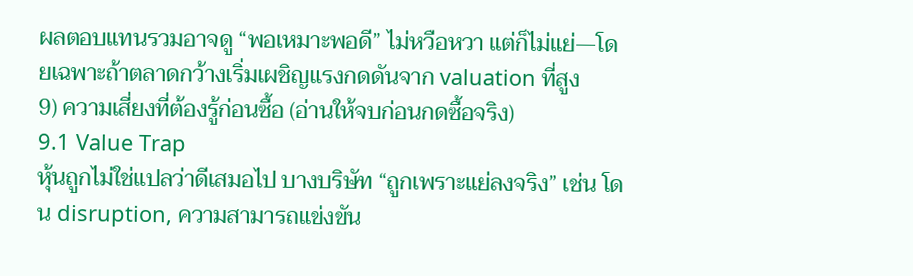ผลตอบแทนรวมอาจดู “พอเหมาะพอดี” ไม่หวือหวา แต่ก็ไม่แย่—โดยเฉพาะถ้าตลาดกว้างเริ่มเผชิญแรงกดดันจาก valuation ที่สูง
9) ความเสี่ยงที่ต้องรู้ก่อนซื้อ (อ่านให้จบก่อนกดซื้อจริง)
9.1 Value Trap
หุ้นถูกไม่ใช่แปลว่าดีเสมอไป บางบริษัท “ถูกเพราะแย่ลงจริง” เช่น โดน disruption, ความสามารถแข่งขัน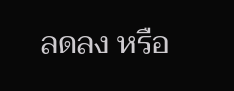ลดลง หรือ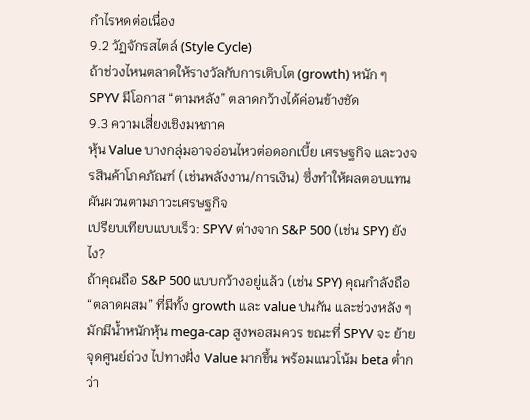กำไรหดต่อเนื่อง
9.2 วัฏจักรสไตล์ (Style Cycle)
ถ้าช่วงไหนตลาดให้รางวัลกับการเติบโต (growth) หนัก ๆ SPYV มีโอกาส “ตามหลัง” ตลาดกว้างได้ค่อนข้างชัด
9.3 ความเสี่ยงเชิงมหภาค
หุ้น Value บางกลุ่มอาจอ่อนไหวต่อดอกเบี้ย เศรษฐกิจ และวงจรสินค้าโภคภัณฑ์ (เช่นพลังงาน/การเงิน) ซึ่งทำให้ผลตอบแทนผันผวนตามภาวะเศรษฐกิจ
เปรียบเทียบแบบเร็ว: SPYV ต่างจาก S&P 500 (เช่น SPY) ยังไง?
ถ้าคุณถือ S&P 500 แบบกว้างอยู่แล้ว (เช่น SPY) คุณกำลังถือ “ตลาดผสม” ที่มีทั้ง growth และ value ปนกัน และช่วงหลัง ๆ มักมีน้ำหนักหุ้น mega-cap สูงพอสมควร ขณะที่ SPYV จะ ย้ายจุดศูนย์ถ่วง ไปทางฝั่ง Value มากขึ้น พร้อมแนวโน้ม beta ต่ำกว่า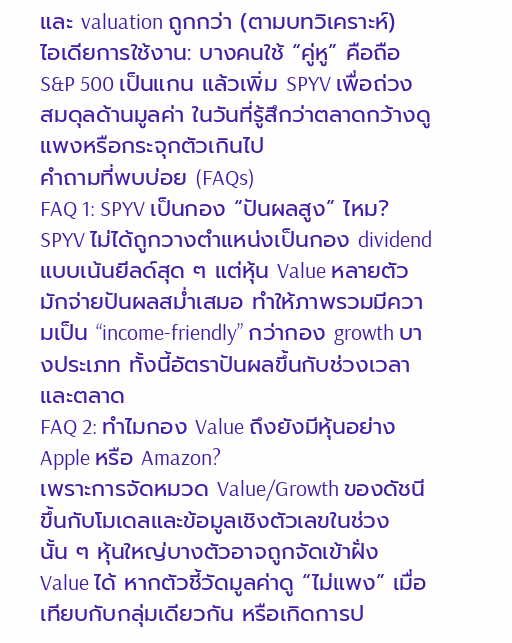และ valuation ถูกกว่า (ตามบทวิเคราะห์)
ไอเดียการใช้งาน: บางคนใช้ “คู่หู” คือถือ S&P 500 เป็นแกน แล้วเพิ่ม SPYV เพื่อถ่วงสมดุลด้านมูลค่า ในวันที่รู้สึกว่าตลาดกว้างดูแพงหรือกระจุกตัวเกินไป
คำถามที่พบบ่อย (FAQs)
FAQ 1: SPYV เป็นกอง “ปันผลสูง” ไหม?
SPYV ไม่ได้ถูกวางตำแหน่งเป็นกอง dividend แบบเน้นยีลด์สุด ๆ แต่หุ้น Value หลายตัวมักจ่ายปันผลสม่ำเสมอ ทำให้ภาพรวมมีความเป็น “income-friendly” กว่ากอง growth บางประเภท ทั้งนี้อัตราปันผลขึ้นกับช่วงเวลาและตลาด
FAQ 2: ทำไมกอง Value ถึงยังมีหุ้นอย่าง Apple หรือ Amazon?
เพราะการจัดหมวด Value/Growth ของดัชนีขึ้นกับโมเดลและข้อมูลเชิงตัวเลขในช่วงนั้น ๆ หุ้นใหญ่บางตัวอาจถูกจัดเข้าฝั่ง Value ได้ หากตัวชี้วัดมูลค่าดู “ไม่แพง” เมื่อเทียบกับกลุ่มเดียวกัน หรือเกิดการป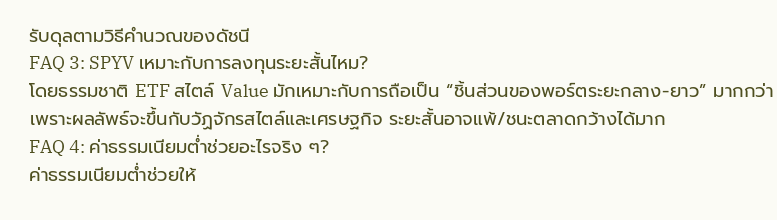รับดุลตามวิธีคำนวณของดัชนี
FAQ 3: SPYV เหมาะกับการลงทุนระยะสั้นไหม?
โดยธรรมชาติ ETF สไตล์ Value มักเหมาะกับการถือเป็น “ชิ้นส่วนของพอร์ตระยะกลาง-ยาว” มากกว่า เพราะผลลัพธ์จะขึ้นกับวัฏจักรสไตล์และเศรษฐกิจ ระยะสั้นอาจแพ้/ชนะตลาดกว้างได้มาก
FAQ 4: ค่าธรรมเนียมต่ำช่วยอะไรจริง ๆ?
ค่าธรรมเนียมต่ำช่วยให้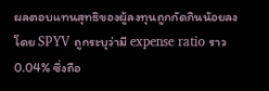ผลตอบแทนสุทธิของผู้ลงทุนถูกกัดกินน้อยลง โดย SPYV ถูกระบุว่ามี expense ratio ราว 0.04% ซึ่งถือ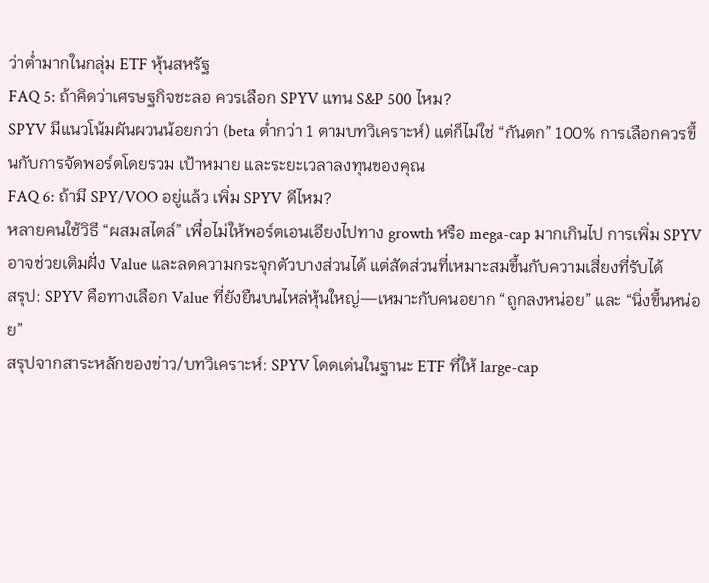ว่าต่ำมากในกลุ่ม ETF หุ้นสหรัฐ
FAQ 5: ถ้าคิดว่าเศรษฐกิจชะลอ ควรเลือก SPYV แทน S&P 500 ไหม?
SPYV มีแนวโน้มผันผวนน้อยกว่า (beta ต่ำกว่า 1 ตามบทวิเคราะห์) แต่ก็ไม่ใช่ “กันตก” 100% การเลือกควรขึ้นกับการจัดพอร์ตโดยรวม เป้าหมาย และระยะเวลาลงทุนของคุณ
FAQ 6: ถ้ามี SPY/VOO อยู่แล้ว เพิ่ม SPYV ดีไหม?
หลายคนใช้วิธี “ผสมสไตล์” เพื่อไม่ให้พอร์ตเอนเอียงไปทาง growth หรือ mega-cap มากเกินไป การเพิ่ม SPYV อาจช่วยเติมฝั่ง Value และลดความกระจุกตัวบางส่วนได้ แต่สัดส่วนที่เหมาะสมขึ้นกับความเสี่ยงที่รับได้
สรุป: SPYV คือทางเลือก Value ที่ยังยืนบนไหล่หุ้นใหญ่—เหมาะกับคนอยาก “ถูกลงหน่อย” และ “นิ่งขึ้นหน่อย”
สรุปจากสาระหลักของข่าว/บทวิเคราะห์: SPYV โดดเด่นในฐานะ ETF ที่ให้ large-cap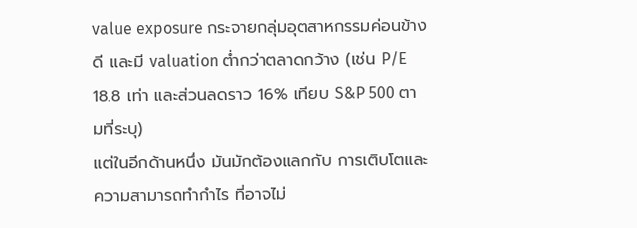value exposure กระจายกลุ่มอุตสาหกรรมค่อนข้างดี และมี valuation ต่ำกว่าตลาดกว้าง (เช่น P/E 18.8 เท่า และส่วนลดราว 16% เทียบ S&P 500 ตามที่ระบุ)
แต่ในอีกด้านหนึ่ง มันมักต้องแลกกับ การเติบโตและความสามารถทำกำไร ที่อาจไม่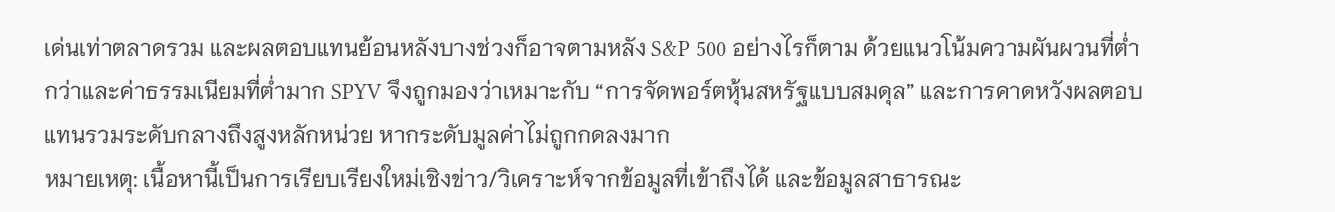เด่นเท่าตลาดรวม และผลตอบแทนย้อนหลังบางช่วงก็อาจตามหลัง S&P 500 อย่างไรก็ตาม ด้วยแนวโน้มความผันผวนที่ต่ำกว่าและค่าธรรมเนียมที่ต่ำมาก SPYV จึงถูกมองว่าเหมาะกับ “การจัดพอร์ตหุ้นสหรัฐแบบสมดุล” และการคาดหวังผลตอบแทนรวมระดับกลางถึงสูงหลักหน่วย หากระดับมูลค่าไม่ถูกกดลงมาก
หมายเหตุ: เนื้อหานี้เป็นการเรียบเรียงใหม่เชิงข่าว/วิเคราะห์จากข้อมูลที่เข้าถึงได้ และข้อมูลสาธารณะ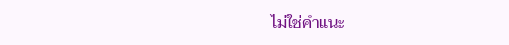ไม่ใช่คำแนะ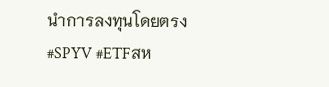นำการลงทุนโดยตรง
#SPYV #ETFสห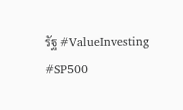รัฐ #ValueInvesting #SP500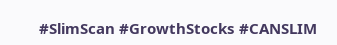#SlimScan #GrowthStocks #CANSLIM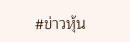#ข่าวหุ้น